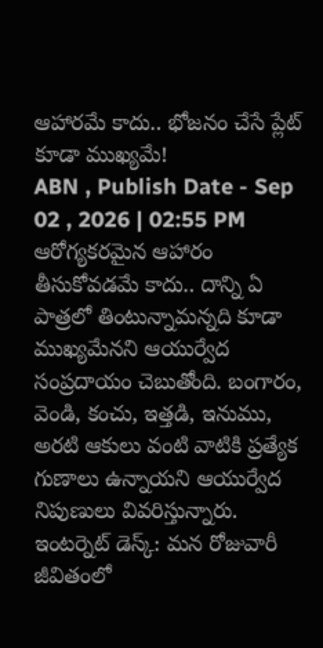ఆహారమే కాదు.. భోజనం చేసే ప్లేట్ కూడా ముఖ్యమే!
ABN , Publish Date - Sep 02 , 2026 | 02:55 PM
ఆరోగ్యకరమైన ఆహారం తీసుకోవడమే కాదు.. దాన్ని ఏ పాత్రలో తింటున్నామన్నది కూడా ముఖ్యమేనని ఆయుర్వేద సంప్రదాయం చెబుతోంది. బంగారం, వెండి, కంచు, ఇత్తడి, ఇనుము, అరటి ఆకులు వంటి వాటికి ప్రత్యేక గుణాలు ఉన్నాయని ఆయుర్వేద నిపుణులు వివరిస్తున్నారు.
ఇంటర్నెట్ డెస్క్: మన రోజువారీ జీవితంలో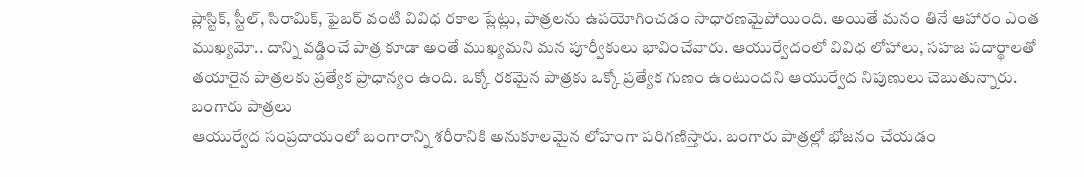ప్లాస్టిక్, స్టీల్, సిరామిక్, ఫైబర్ వంటి వివిధ రకాల ప్లేట్లు, పాత్రలను ఉపయోగించడం సాధారణమైపోయింది. అయితే మనం తినే ఆహారం ఎంత ముఖ్యమో.. దాన్ని వడ్డించే పాత్ర కూడా అంతే ముఖ్యమని మన పూర్వీకులు భావించేవారు. ఆయుర్వేదంలో వివిధ లోహాలు, సహజ పదార్థాలతో తయారైన పాత్రలకు ప్రత్యేక ప్రాధాన్యం ఉంది. ఒక్కో రకమైన పాత్రకు ఒక్కో ప్రత్యేక గుణం ఉంటుందని ఆయుర్వేద నిపుణులు చెబుతున్నారు.
బంగారు పాత్రలు
ఆయుర్వేద సంప్రదాయంలో బంగారాన్ని శరీరానికి అనుకూలమైన లోహంగా పరిగణిస్తారు. బంగారు పాత్రల్లో భోజనం చేయడం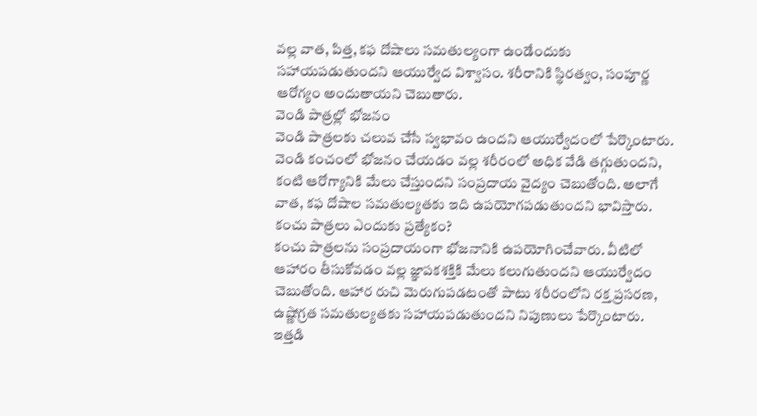వల్ల వాత, పిత్త, కఫ దోషాలు సమతుల్యంగా ఉండేందుకు సహాయపడుతుందని ఆయుర్వేద విశ్వాసం. శరీరానికి స్థిరత్వం, సంపూర్ణ ఆరోగ్యం అందుతాయని చెబుతారు.
వెండి పాత్రల్లో భోజనం
వెండి పాత్రలకు చలువ చేసే స్వభావం ఉందని ఆయుర్వేదంలో పేర్కొంటారు. వెండి కంచంలో భోజనం చేయడం వల్ల శరీరంలో అధిక వేడి తగ్గుతుందని, కంటి ఆరోగ్యానికి మేలు చేస్తుందని సంప్రదాయ వైద్యం చెబుతోంది. అలాగే వాత, కఫ దోషాల సమతుల్యతకు ఇది ఉపయోగపడుతుందని భావిస్తారు.
కంచు పాత్రలు ఎందుకు ప్రత్యేకం?
కంచు పాత్రలను సంప్రదాయంగా భోజనానికి ఉపయోగించేవారు. వీటిలో ఆహారం తీసుకోవడం వల్ల జ్ఞాపకశక్తికి మేలు కలుగుతుందని ఆయుర్వేదం చెబుతోంది. ఆహార రుచి మెరుగుపడటంతో పాటు శరీరంలోని రక్త ప్రసరణ, ఉష్ణోగ్రత సమతుల్యతకు సహాయపడుతుందని నిపుణులు పేర్కొంటారు.
ఇత్తడి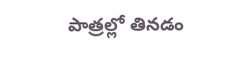పాత్రల్లో తినడం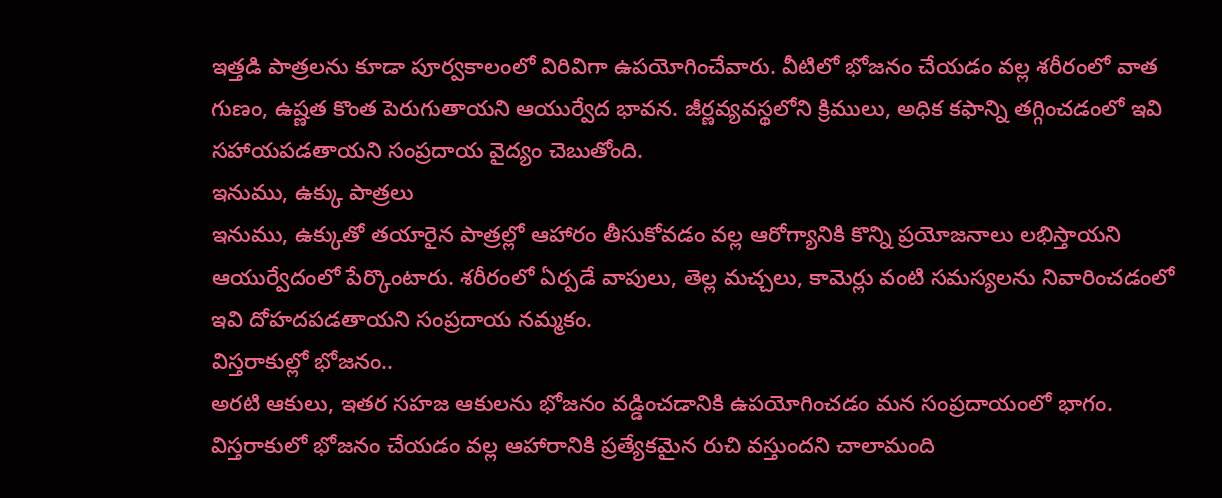ఇత్తడి పాత్రలను కూడా పూర్వకాలంలో విరివిగా ఉపయోగించేవారు. వీటిలో భోజనం చేయడం వల్ల శరీరంలో వాత గుణం, ఉష్ణత కొంత పెరుగుతాయని ఆయుర్వేద భావన. జీర్ణవ్యవస్థలోని క్రిములు, అధిక కఫాన్ని తగ్గించడంలో ఇవి సహాయపడతాయని సంప్రదాయ వైద్యం చెబుతోంది.
ఇనుము, ఉక్కు పాత్రలు
ఇనుము, ఉక్కుతో తయారైన పాత్రల్లో ఆహారం తీసుకోవడం వల్ల ఆరోగ్యానికి కొన్ని ప్రయోజనాలు లభిస్తాయని ఆయుర్వేదంలో పేర్కొంటారు. శరీరంలో ఏర్పడే వాపులు, తెల్ల మచ్చలు, కామెర్లు వంటి సమస్యలను నివారించడంలో ఇవి దోహదపడతాయని సంప్రదాయ నమ్మకం.
విస్తరాకుల్లో భోజనం..
అరటి ఆకులు, ఇతర సహజ ఆకులను భోజనం వడ్డించడానికి ఉపయోగించడం మన సంప్రదాయంలో భాగం. విస్తరాకులో భోజనం చేయడం వల్ల ఆహారానికి ప్రత్యేకమైన రుచి వస్తుందని చాలామంది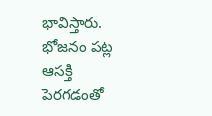భావిస్తారు. భోజనం పట్ల ఆసక్తి పెరగడంతో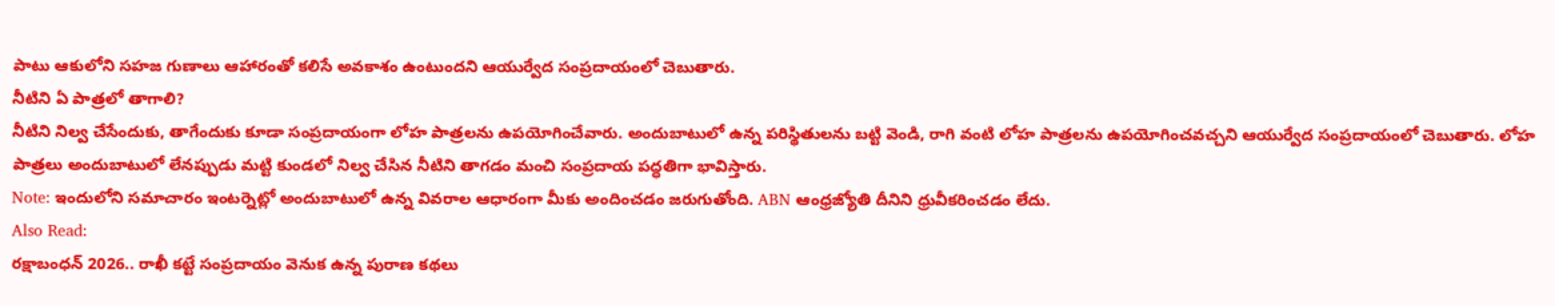పాటు ఆకులోని సహజ గుణాలు ఆహారంతో కలిసే అవకాశం ఉంటుందని ఆయుర్వేద సంప్రదాయంలో చెబుతారు.
నీటిని ఏ పాత్రలో తాగాలి?
నీటిని నిల్వ చేసేందుకు, తాగేందుకు కూడా సంప్రదాయంగా లోహ పాత్రలను ఉపయోగించేవారు. అందుబాటులో ఉన్న పరిస్థితులను బట్టి వెండి, రాగి వంటి లోహ పాత్రలను ఉపయోగించవచ్చని ఆయుర్వేద సంప్రదాయంలో చెబుతారు. లోహ పాత్రలు అందుబాటులో లేనప్పుడు మట్టి కుండలో నిల్వ చేసిన నీటిని తాగడం మంచి సంప్రదాయ పద్ధతిగా భావిస్తారు.
Note: ఇందులోని సమాచారం ఇంటర్నెట్లో అందుబాటులో ఉన్న వివరాల ఆధారంగా మీకు అందించడం జరుగుతోంది. ABN ఆంధ్రజ్యోతి దీనిని ధ్రువీకరించడం లేదు.
Also Read:
రక్షాబంధన్ 2026.. రాఖీ కట్టే సంప్రదాయం వెనుక ఉన్న పురాణ కథలు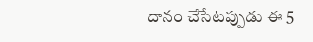దానం చేసేటప్పుడు ఈ 5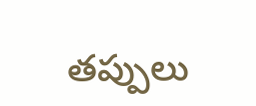తప్పులు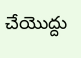చేయొద్దు